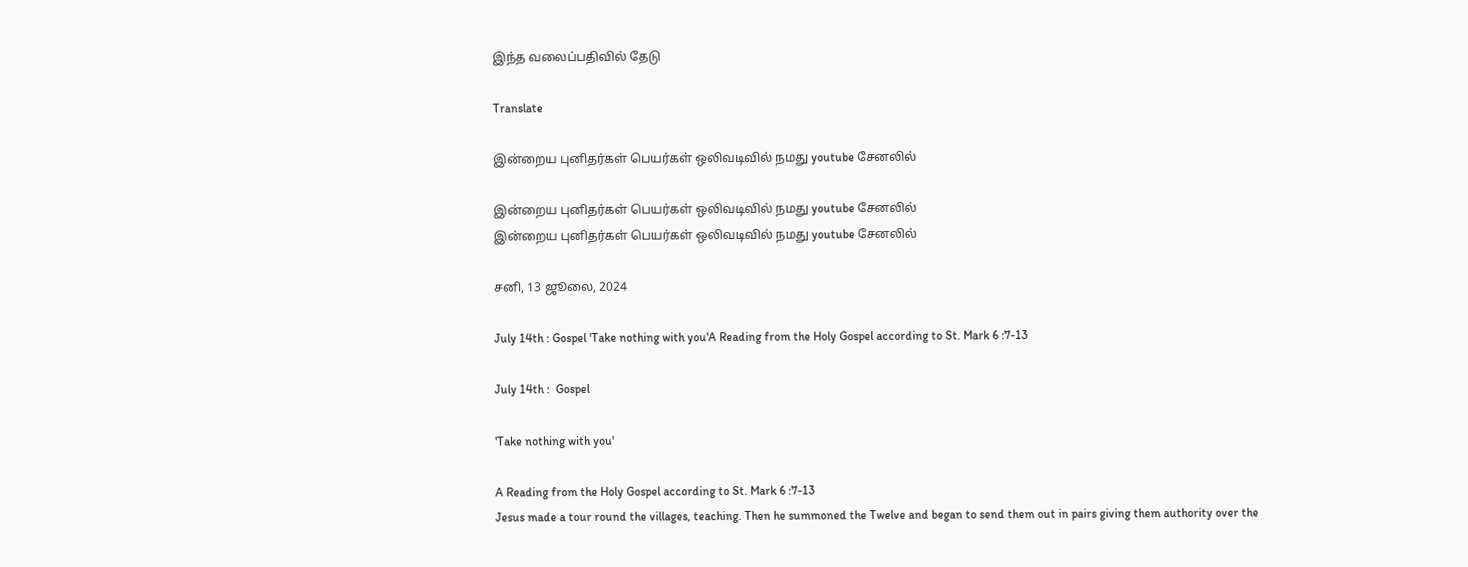இந்த வலைப்பதிவில் தேடு

Translate

இன்றைய புனிதர்கள் பெயர்கள் ஒலிவடிவில் நமது youtube சேனலில்

இன்றைய புனிதர்கள் பெயர்கள் ஒலிவடிவில் நமது youtube சேனலில்
இன்றைய புனிதர்கள் பெயர்கள் ஒலிவடிவில் நமது youtube சேனலில்

சனி, 13 ஜூலை, 2024

July 14th : Gospel 'Take nothing with you'A Reading from the Holy Gospel according to St. Mark 6 :7-13

July 14th :  Gospel

'Take nothing with you'

A Reading from the Holy Gospel according to St. Mark 6 :7-13
Jesus made a tour round the villages, teaching. Then he summoned the Twelve and began to send them out in pairs giving them authority over the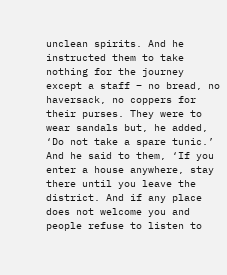unclean spirits. And he instructed them to take nothing for the journey except a staff – no bread, no haversack, no coppers for their purses. They were to wear sandals but, he added, ‘Do not take a spare tunic.’ And he said to them, ‘If you enter a house anywhere, stay there until you leave the district. And if any place does not welcome you and people refuse to listen to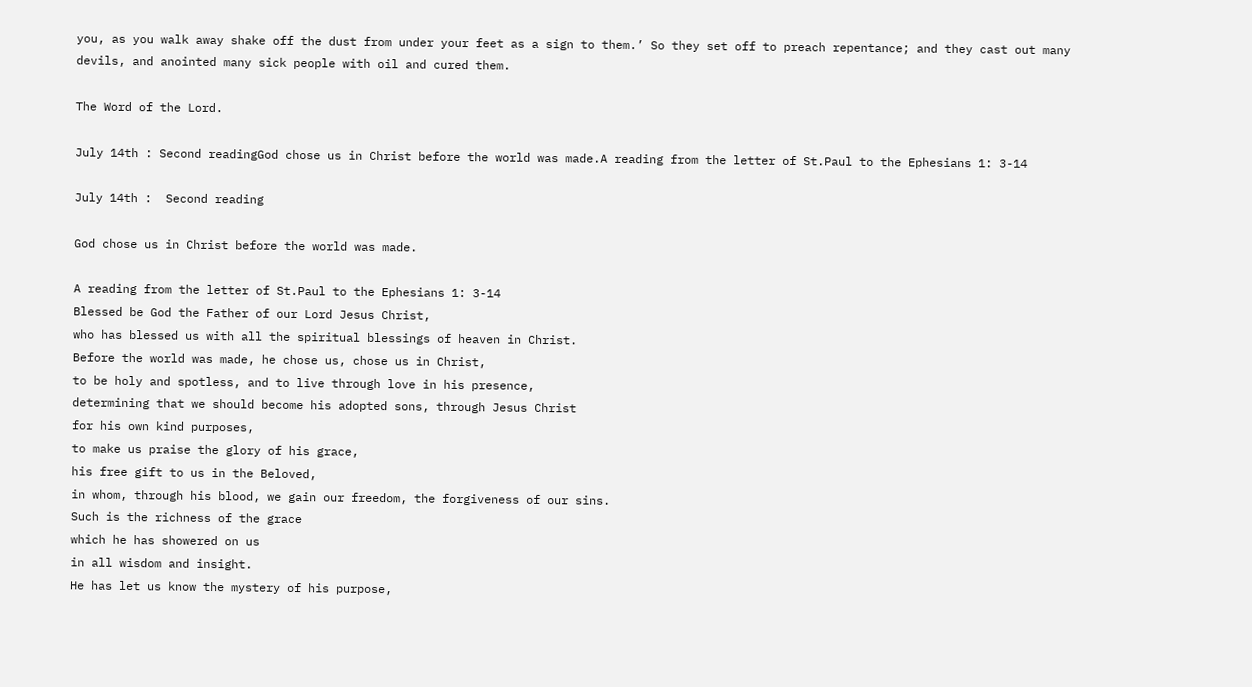you, as you walk away shake off the dust from under your feet as a sign to them.’ So they set off to preach repentance; and they cast out many devils, and anointed many sick people with oil and cured them.

The Word of the Lord.

July 14th : Second readingGod chose us in Christ before the world was made.A reading from the letter of St.Paul to the Ephesians 1: 3-14

July 14th :  Second reading

God chose us in Christ before the world was made.

A reading from the letter of St.Paul to the Ephesians 1: 3-14
Blessed be God the Father of our Lord Jesus Christ,
who has blessed us with all the spiritual blessings of heaven in Christ.
Before the world was made, he chose us, chose us in Christ,
to be holy and spotless, and to live through love in his presence,
determining that we should become his adopted sons, through Jesus Christ
for his own kind purposes,
to make us praise the glory of his grace,
his free gift to us in the Beloved,
in whom, through his blood, we gain our freedom, the forgiveness of our sins.
Such is the richness of the grace
which he has showered on us
in all wisdom and insight.
He has let us know the mystery of his purpose,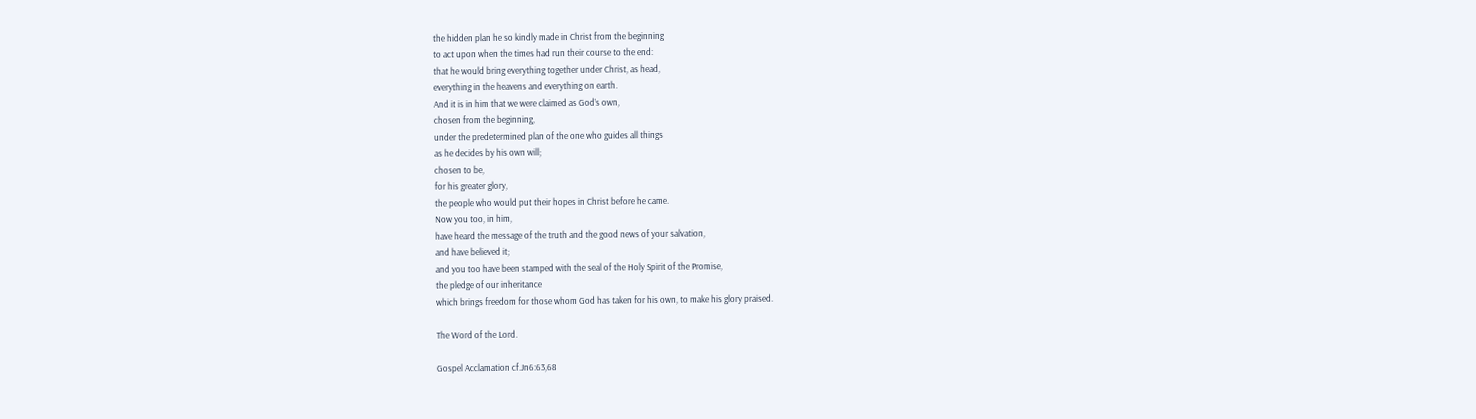the hidden plan he so kindly made in Christ from the beginning
to act upon when the times had run their course to the end:
that he would bring everything together under Christ, as head,
everything in the heavens and everything on earth.
And it is in him that we were claimed as God’s own,
chosen from the beginning,
under the predetermined plan of the one who guides all things
as he decides by his own will;
chosen to be,
for his greater glory,
the people who would put their hopes in Christ before he came.
Now you too, in him,
have heard the message of the truth and the good news of your salvation,
and have believed it;
and you too have been stamped with the seal of the Holy Spirit of the Promise,
the pledge of our inheritance
which brings freedom for those whom God has taken for his own, to make his glory praised.

The Word of the Lord.

Gospel Acclamation cf.Jn6:63,68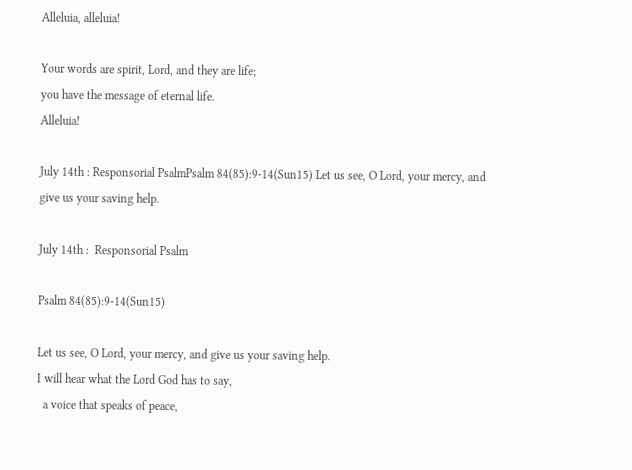Alleluia, alleluia!

Your words are spirit, Lord, and they are life;
you have the message of eternal life.
Alleluia!

July 14th : Responsorial PsalmPsalm 84(85):9-14(Sun15) Let us see, O Lord, your mercy, and give us your saving help.

July 14th :  Responsorial Psalm

Psalm 84(85):9-14(Sun15)

Let us see, O Lord, your mercy, and give us your saving help.
I will hear what the Lord God has to say,
  a voice that speaks of peace,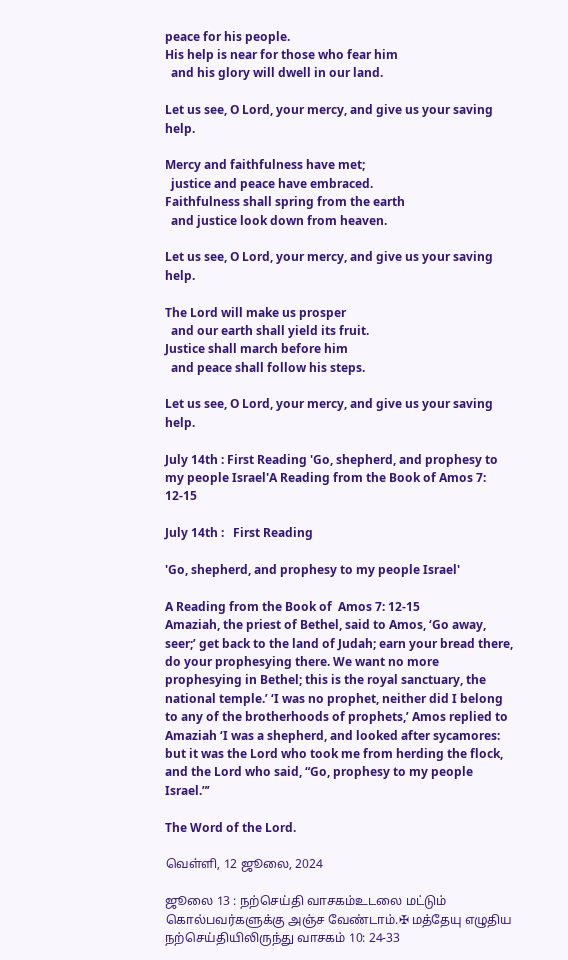peace for his people.
His help is near for those who fear him
  and his glory will dwell in our land.

Let us see, O Lord, your mercy, and give us your saving help.

Mercy and faithfulness have met;
  justice and peace have embraced.
Faithfulness shall spring from the earth
  and justice look down from heaven.

Let us see, O Lord, your mercy, and give us your saving help.

The Lord will make us prosper
  and our earth shall yield its fruit.
Justice shall march before him
  and peace shall follow his steps.

Let us see, O Lord, your mercy, and give us your saving help.

July 14th : First Reading 'Go, shepherd, and prophesy to my people Israel'A Reading from the Book of Amos 7: 12-15

July 14th :   First Reading

'Go, shepherd, and prophesy to my people Israel'

A Reading from the Book of  Amos 7: 12-15
Amaziah, the priest of Bethel, said to Amos, ‘Go away, seer;’ get back to the land of Judah; earn your bread there, do your prophesying there. We want no more prophesying in Bethel; this is the royal sanctuary, the national temple.’ ‘I was no prophet, neither did I belong to any of the brotherhoods of prophets,’ Amos replied to Amaziah ‘I was a shepherd, and looked after sycamores: but it was the Lord who took me from herding the flock, and the Lord who said, “Go, prophesy to my people Israel.”’

The Word of the Lord.

வெள்ளி, 12 ஜூலை, 2024

ஜூலை 13 : நற்செய்தி வாசகம்உடலை மட்டும் கொல்பவர்களுக்கு அஞ்ச வேண்டாம்.✠ மத்தேயு எழுதிய நற்செய்தியிலிருந்து வாசகம் 10: 24-33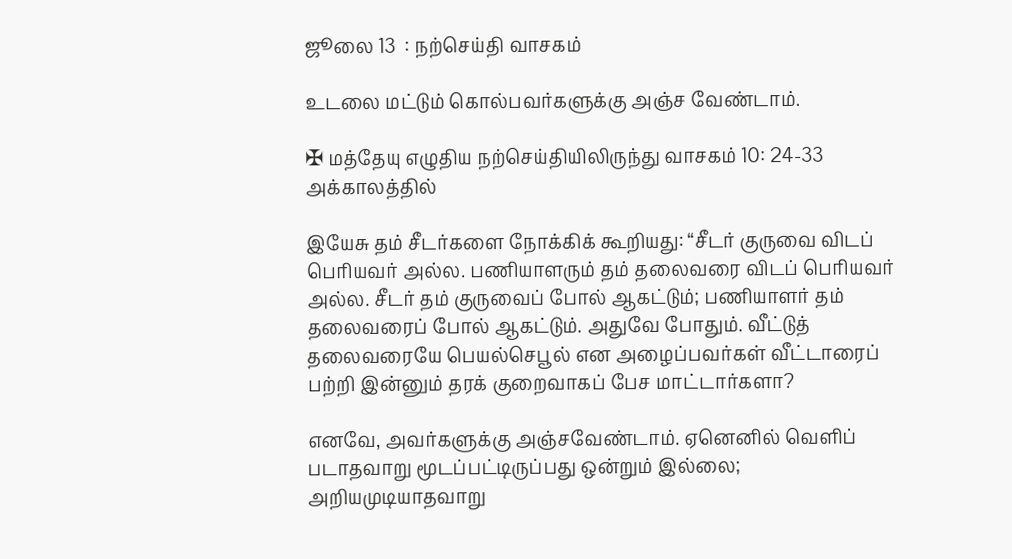ஜூலை 13  : நற்செய்தி வாசகம்

உடலை மட்டும் கொல்பவர்களுக்கு அஞ்ச வேண்டாம்.

✠ மத்தேயு எழுதிய நற்செய்தியிலிருந்து வாசகம் 10: 24-33
அக்காலத்தில்

இயேசு தம் சீடர்களை நோக்கிக் கூறியது: “சீடர் குருவை விடப் பெரியவர் அல்ல. பணியாளரும் தம் தலைவரை விடப் பெரியவர் அல்ல. சீடர் தம் குருவைப் போல் ஆகட்டும்; பணியாளர் தம் தலைவரைப் போல் ஆகட்டும். அதுவே போதும். வீட்டுத் தலைவரையே பெயல்செபூல் என அழைப்பவர்கள் வீட்டாரைப் பற்றி இன்னும் தரக் குறைவாகப் பேச மாட்டார்களா?

எனவே, அவர்களுக்கு அஞ்சவேண்டாம். ஏனெனில் வெளிப் படாதவாறு மூடப்பட்டிருப்பது ஒன்றும் இல்லை; அறியமுடியாதவாறு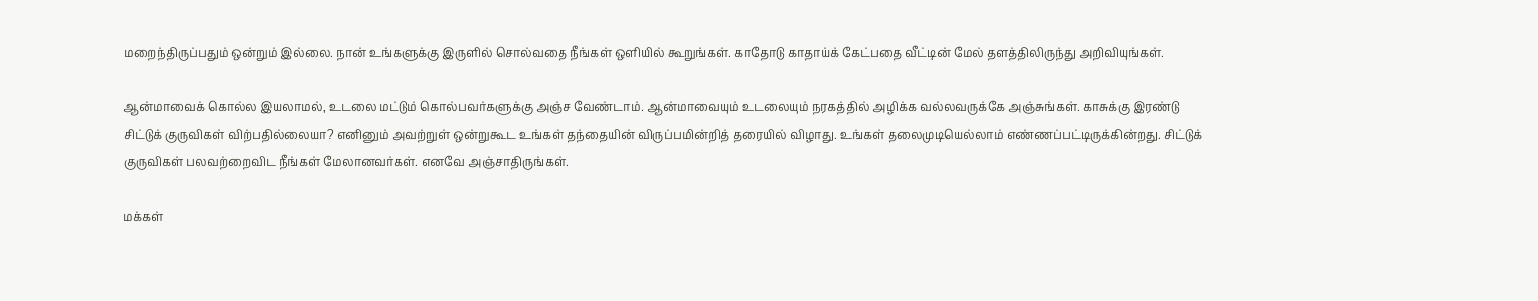மறைந்திருப்பதும் ஒன்றும் இல்லை. நான் உங்களுக்கு இருளில் சொல்வதை நீங்கள் ஒளியில் கூறுங்கள். காதோடு காதாய்க் கேட்பதை வீட்டின் மேல் தளத்திலிருந்து அறிவியுங்கள்.

ஆன்மாவைக் கொல்ல இயலாமல், உடலை மட்டும் கொல்பவர்களுக்கு அஞ்ச வேண்டாம். ஆன்மாவையும் உடலையும் நரகத்தில் அழிக்க வல்லவருக்கே அஞ்சுங்கள். காசுக்கு இரண்டு சிட்டுக் குருவிகள் விற்பதில்லையா? எனினும் அவற்றுள் ஒன்றுகூட உங்கள் தந்தையின் விருப்பமின்றித் தரையில் விழாது. உங்கள் தலைமுடியெல்லாம் எண்ணப்பட்டிருக்கின்றது. சிட்டுக் குருவிகள் பலவற்றைவிட நீங்கள் மேலானவர்கள். எனவே அஞ்சாதிருங்கள்.

மக்கள்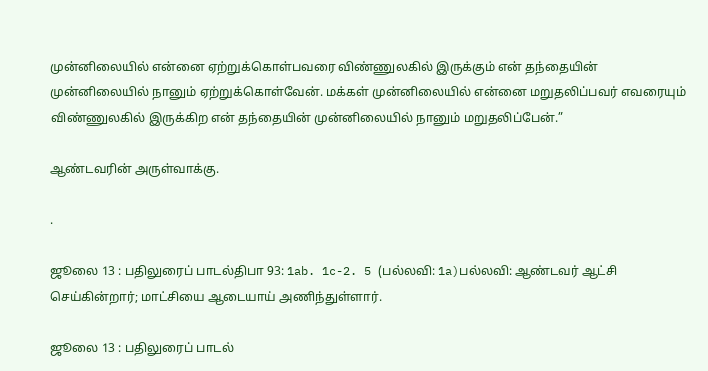முன்னிலையில் என்னை ஏற்றுக்கொள்பவரை விண்ணுலகில் இருக்கும் என் தந்தையின் முன்னிலையில் நானும் ஏற்றுக்கொள்வேன். மக்கள் முன்னிலையில் என்னை மறுதலிப்பவர் எவரையும் விண்ணுலகில் இருக்கிற என் தந்தையின் முன்னிலையில் நானும் மறுதலிப்பேன்.”

ஆண்டவரின் அருள்வாக்கு.

.

ஜூலை 13 : பதிலுரைப் பாடல்திபா 93: 1ab. 1c-2. 5 (பல்லவி: 1a)பல்லவி: ஆண்டவர் ஆட்சி செய்கின்றார்; மாட்சியை ஆடையாய் அணிந்துள்ளார்.

ஜூலை 13 : பதிலுரைப் பாடல்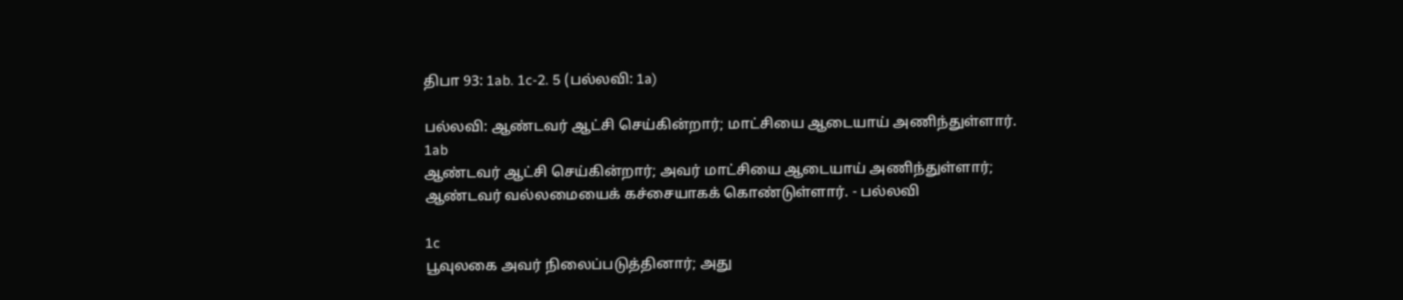திபா 93: 1ab. 1c-2. 5 (பல்லவி: 1a)

பல்லவி: ஆண்டவர் ஆட்சி செய்கின்றார்; மாட்சியை ஆடையாய் அணிந்துள்ளார்.
1ab
ஆண்டவர் ஆட்சி செய்கின்றார்; அவர் மாட்சியை ஆடையாய் அணிந்துள்ளார்; ஆண்டவர் வல்லமையைக் கச்சையாகக் கொண்டுள்ளார். - பல்லவி

1c
பூவுலகை அவர் நிலைப்படுத்தினார்; அது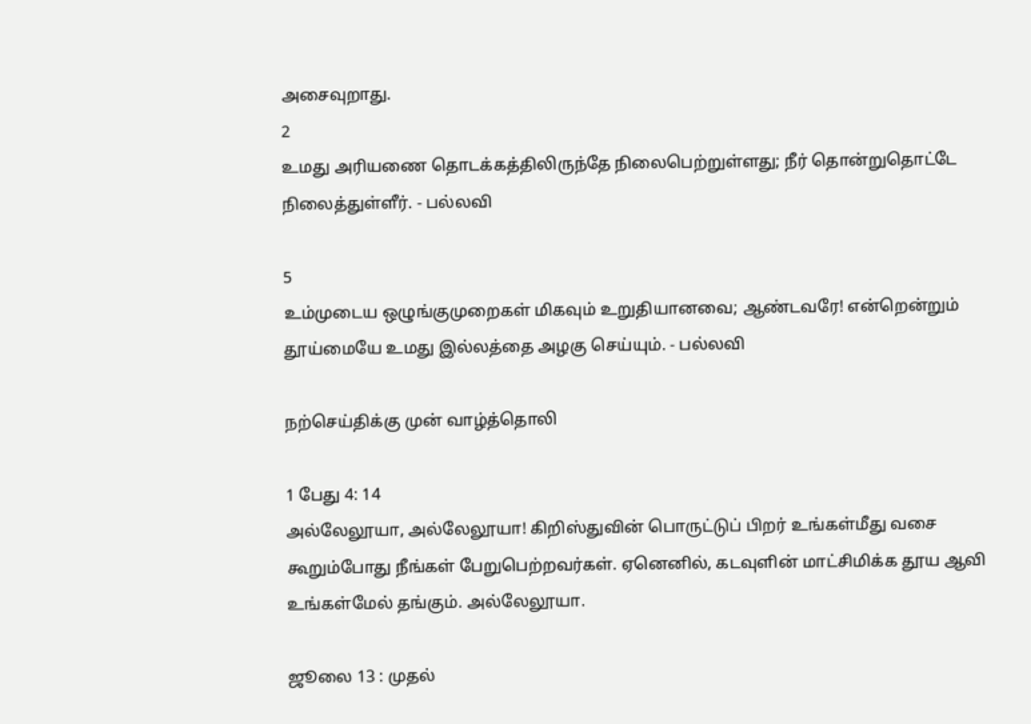அசைவுறாது.
2
உமது அரியணை தொடக்கத்திலிருந்தே நிலைபெற்றுள்ளது; நீர் தொன்றுதொட்டே நிலைத்துள்ளீர். - பல்லவி

5
உம்முடைய ஒழுங்குமுறைகள் மிகவும் உறுதியானவை; ஆண்டவரே! என்றென்றும் தூய்மையே உமது இல்லத்தை அழகு செய்யும். - பல்லவி

நற்செய்திக்கு முன் வாழ்த்தொலி

1 பேது 4: 14
அல்லேலூயா, அல்லேலூயா! கிறிஸ்துவின் பொருட்டுப் பிறர் உங்கள்மீது வசை கூறும்போது நீங்கள் பேறுபெற்றவர்கள். ஏனெனில், கடவுளின் மாட்சிமிக்க தூய ஆவி உங்கள்மேல் தங்கும். அல்லேலூயா.

ஜூலை 13 : முதல்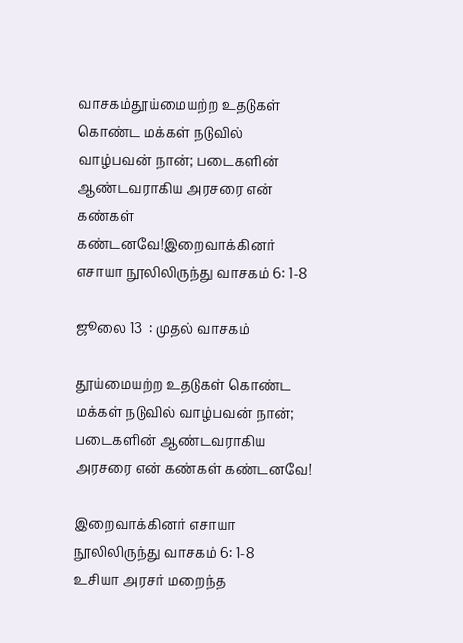வாசகம்தூய்மையற்ற உதடுகள் கொண்ட மக்கள் நடுவில் வாழ்பவன் நான்; படைகளின் ஆண்டவராகிய அரசரை என் கண்கள் கண்டனவே!இறைவாக்கினர் எசாயா நூலிலிருந்து வாசகம் 6: 1-8

ஜூலை 13  : முதல் வாசகம்

தூய்மையற்ற உதடுகள் கொண்ட மக்கள் நடுவில் வாழ்பவன் நான்; படைகளின் ஆண்டவராகிய அரசரை என் கண்கள் கண்டனவே!

இறைவாக்கினர் எசாயா நூலிலிருந்து வாசகம் 6: 1-8
உசியா அரசர் மறைந்த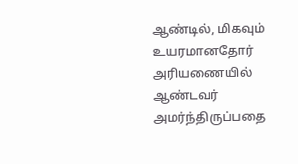ஆண்டில், மிகவும் உயரமானதோர் அரியணையில் ஆண்டவர் அமர்ந்திருப்பதை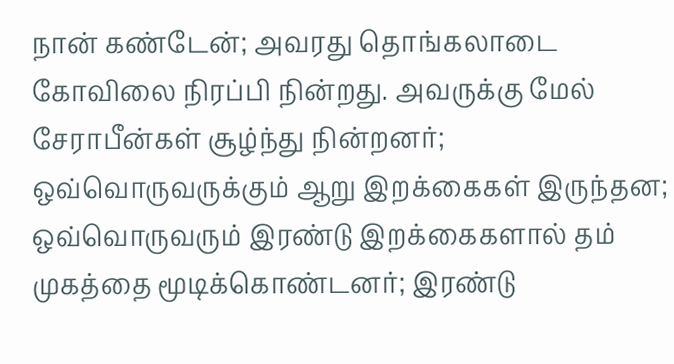நான் கண்டேன்; அவரது தொங்கலாடை கோவிலை நிரப்பி நின்றது. அவருக்கு மேல் சேராபீன்கள் சூழ்ந்து நின்றனர்; ஒவ்வொருவருக்கும் ஆறு இறக்கைகள் இருந்தன; ஒவ்வொருவரும் இரண்டு இறக்கைகளால் தம் முகத்தை மூடிக்கொண்டனர்; இரண்டு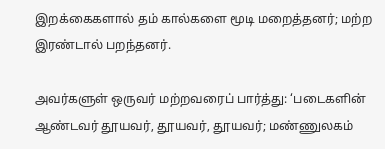இறக்கைகளால் தம் கால்களை மூடி மறைத்தனர்; மற்ற இரண்டால் பறந்தனர்.

அவர்களுள் ஒருவர் மற்றவரைப் பார்த்து: ‘படைகளின் ஆண்டவர் தூயவர், தூயவர், தூயவர்; மண்ணுலகம்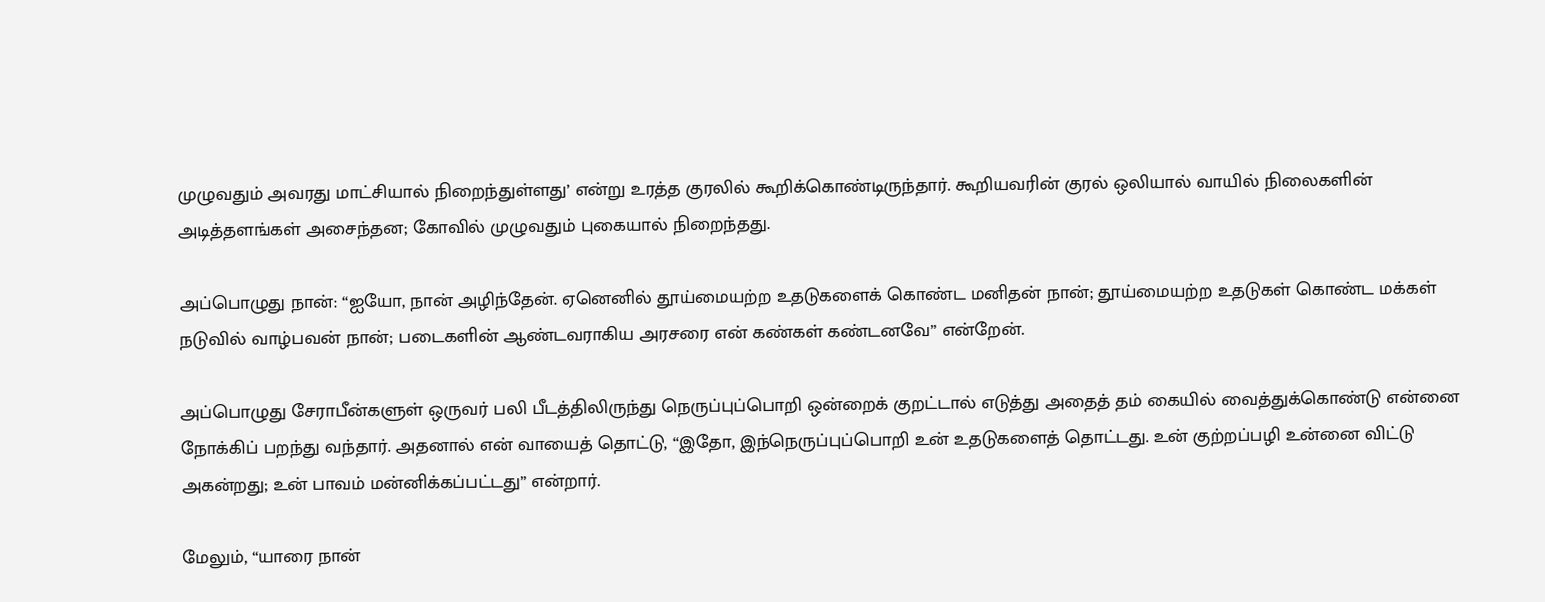முழுவதும் அவரது மாட்சியால் நிறைந்துள்ளது’ என்று உரத்த குரலில் கூறிக்கொண்டிருந்தார். கூறியவரின் குரல் ஒலியால் வாயில் நிலைகளின் அடித்தளங்கள் அசைந்தன; கோவில் முழுவதும் புகையால் நிறைந்தது.

அப்பொழுது நான்: “ஐயோ, நான் அழிந்தேன். ஏனெனில் தூய்மையற்ற உதடுகளைக் கொண்ட மனிதன் நான்; தூய்மையற்ற உதடுகள் கொண்ட மக்கள் நடுவில் வாழ்பவன் நான்; படைகளின் ஆண்டவராகிய அரசரை என் கண்கள் கண்டனவே” என்றேன்.

அப்பொழுது சேராபீன்களுள் ஒருவர் பலி பீடத்திலிருந்து நெருப்புப்பொறி ஒன்றைக் குறட்டால் எடுத்து அதைத் தம் கையில் வைத்துக்கொண்டு என்னை நோக்கிப் பறந்து வந்தார். அதனால் என் வாயைத் தொட்டு, “இதோ, இந்நெருப்புப்பொறி உன் உதடுகளைத் தொட்டது. உன் குற்றப்பழி உன்னை விட்டு அகன்றது; உன் பாவம் மன்னிக்கப்பட்டது” என்றார்.

மேலும், “யாரை நான்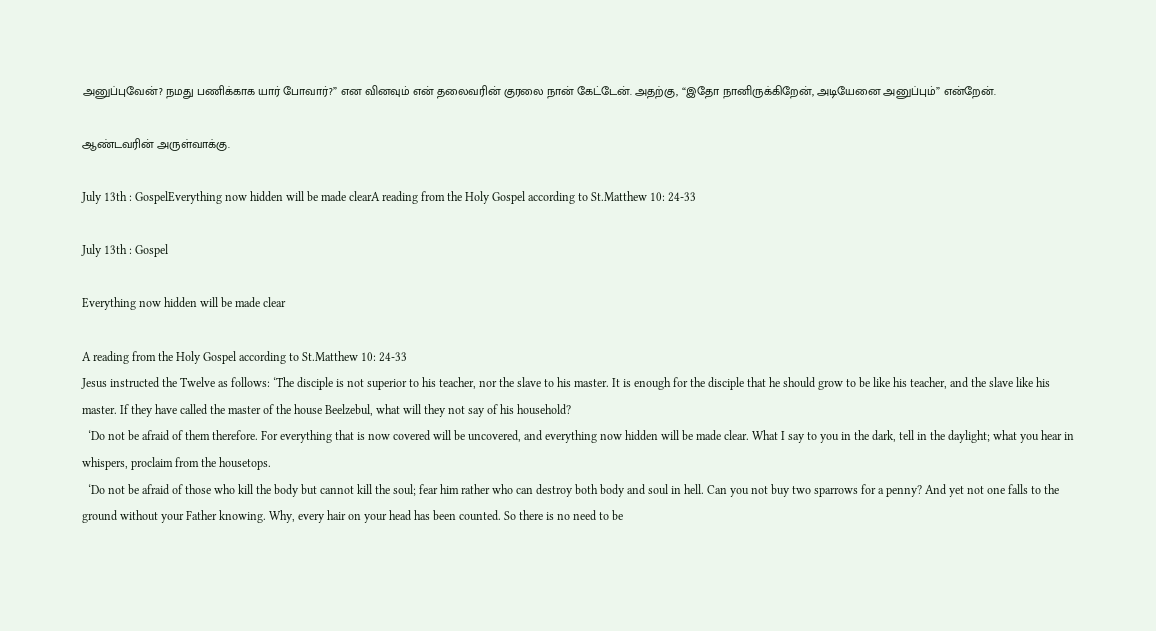அனுப்புவேன்? நமது பணிக்காக யார் போவார்?” என வினவும் என் தலைவரின் குரலை நான் கேட்டேன். அதற்கு, “இதோ நானிருக்கிறேன், அடியேனை அனுப்பும்” என்றேன்.

ஆண்டவரின் அருள்வாக்கு.

July 13th : GospelEverything now hidden will be made clearA reading from the Holy Gospel according to St.Matthew 10: 24-33

July 13th : Gospel

Everything now hidden will be made clear

A reading from the Holy Gospel according to St.Matthew 10: 24-33
Jesus instructed the Twelve as follows: ‘The disciple is not superior to his teacher, nor the slave to his master. It is enough for the disciple that he should grow to be like his teacher, and the slave like his master. If they have called the master of the house Beelzebul, what will they not say of his household?
  ‘Do not be afraid of them therefore. For everything that is now covered will be uncovered, and everything now hidden will be made clear. What I say to you in the dark, tell in the daylight; what you hear in whispers, proclaim from the housetops.
  ‘Do not be afraid of those who kill the body but cannot kill the soul; fear him rather who can destroy both body and soul in hell. Can you not buy two sparrows for a penny? And yet not one falls to the ground without your Father knowing. Why, every hair on your head has been counted. So there is no need to be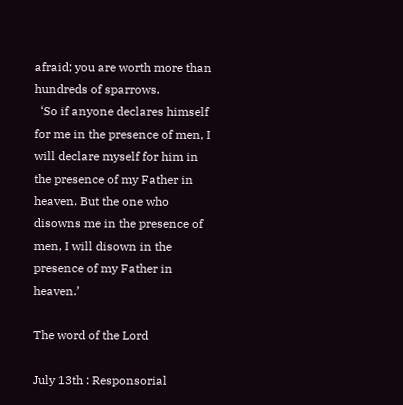afraid; you are worth more than hundreds of sparrows.
  ‘So if anyone declares himself for me in the presence of men, I will declare myself for him in the presence of my Father in heaven. But the one who disowns me in the presence of men, I will disown in the presence of my Father in heaven.’

The word of the Lord

July 13th : Responsorial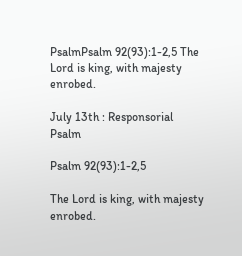PsalmPsalm 92(93):1-2,5 The Lord is king, with majesty enrobed.

July 13th : Responsorial Psalm

Psalm 92(93):1-2,5

The Lord is king, with majesty enrobed.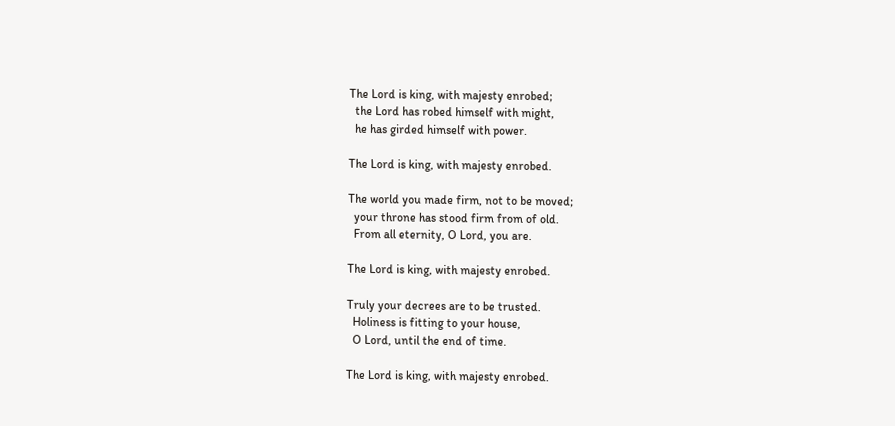The Lord is king, with majesty enrobed;
  the Lord has robed himself with might,
  he has girded himself with power.

The Lord is king, with majesty enrobed.

The world you made firm, not to be moved;
  your throne has stood firm from of old.
  From all eternity, O Lord, you are.

The Lord is king, with majesty enrobed.

Truly your decrees are to be trusted.
  Holiness is fitting to your house,
  O Lord, until the end of time.

The Lord is king, with majesty enrobed.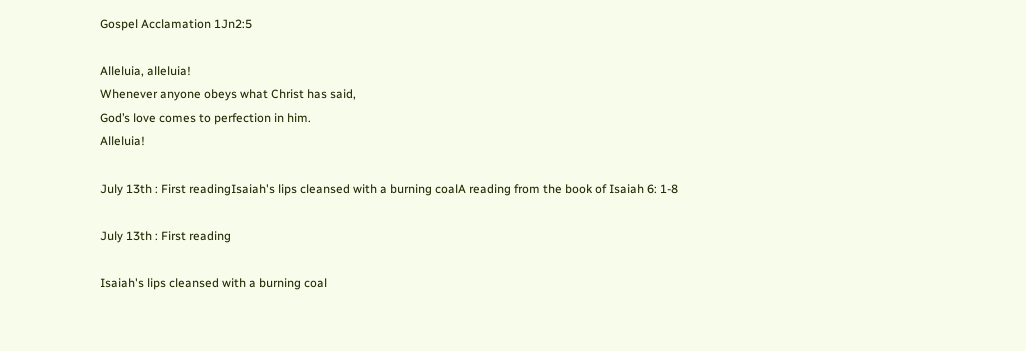Gospel Acclamation 1Jn2:5

Alleluia, alleluia!
Whenever anyone obeys what Christ has said,
God’s love comes to perfection in him.
Alleluia!

July 13th : First readingIsaiah's lips cleansed with a burning coalA reading from the book of Isaiah 6: 1-8

July 13th : First reading

Isaiah's lips cleansed with a burning coal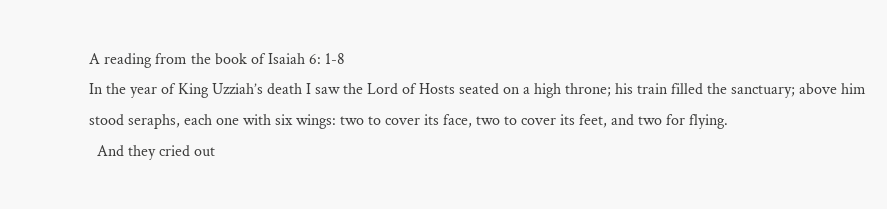A reading from the book of Isaiah 6: 1-8
In the year of King Uzziah’s death I saw the Lord of Hosts seated on a high throne; his train filled the sanctuary; above him stood seraphs, each one with six wings: two to cover its face, two to cover its feet, and two for flying.
  And they cried out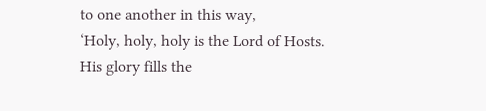to one another in this way,
‘Holy, holy, holy is the Lord of Hosts.
His glory fills the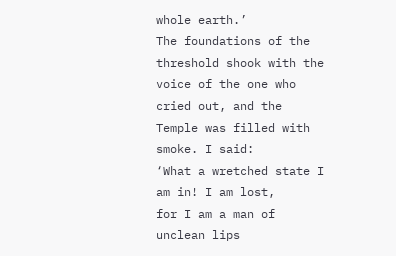whole earth.’
The foundations of the threshold shook with the voice of the one who cried out, and the Temple was filled with smoke. I said:
‘What a wretched state I am in! I am lost,
for I am a man of unclean lips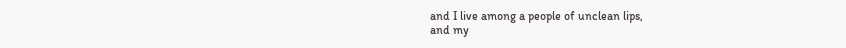and I live among a people of unclean lips,
and my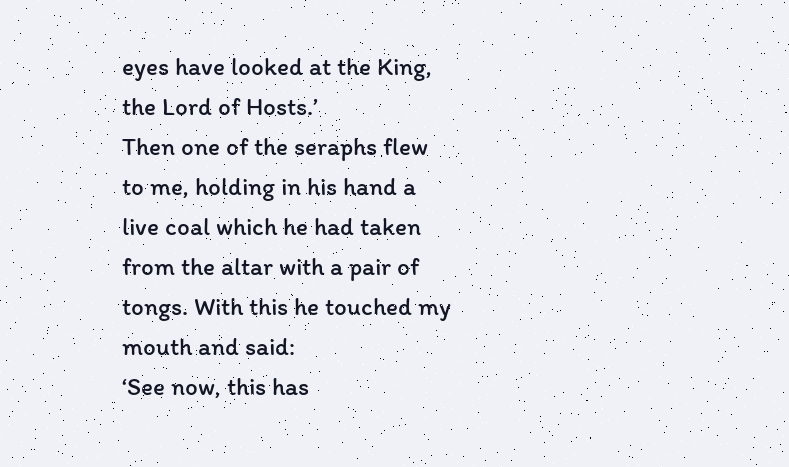eyes have looked at the King, the Lord of Hosts.’
Then one of the seraphs flew to me, holding in his hand a live coal which he had taken from the altar with a pair of tongs. With this he touched my mouth and said:
‘See now, this has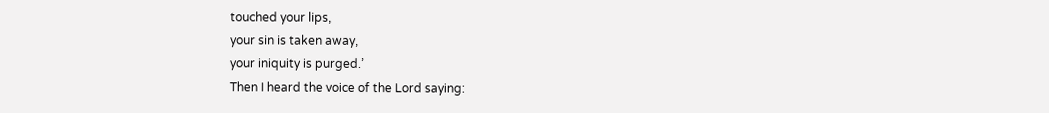touched your lips,
your sin is taken away,
your iniquity is purged.’
Then I heard the voice of the Lord saying: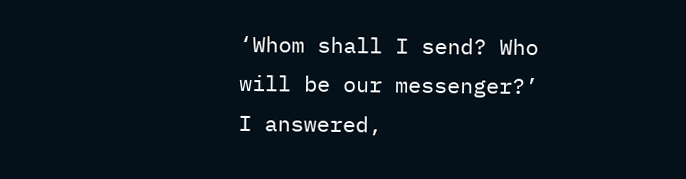‘Whom shall I send? Who will be our messenger?’
I answered,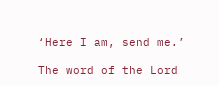‘Here I am, send me.’

The word of the Lord